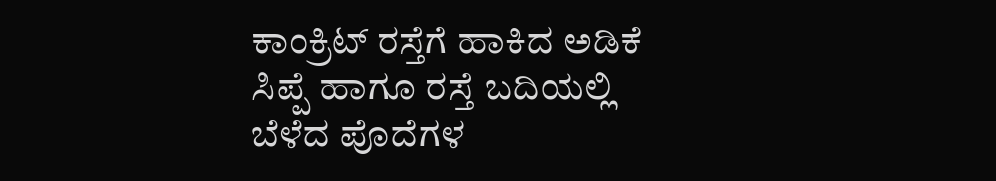ಕಾಂಕ್ರಿಟ್ ರಸ್ತೆಗೆ ಹಾಕಿದ ಅಡಿಕೆ ಸಿಪ್ಪೆ ಹಾಗೂ ರಸ್ತೆ ಬದಿಯಲ್ಲಿ ಬೆಳೆದ ಪೊದೆಗಳ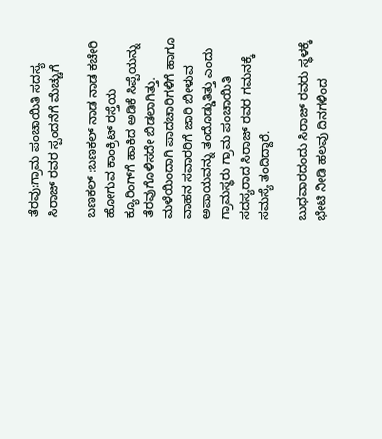ತೆರವು:ಗ್ರಾಮ ಪಂಚಾಯಿತಿ ಸದಸ್ಯ ಸಿರಾಜ್ ರವರ ಸ್ಪಂದನೆಗೆ ಮೆಚ್ಚುಗೆ

ಬಣಕಲ್ :ಬಣಕಲ್ ನಾಡ ನಾಡ ಕಚೇರಿ ಹೋಗುವ ಕಾಂಕ್ರಿಟ್ ರಸ್ತೆಯ ಕ್ಯೂರಿಂಗ್‌ಗೆ ಹಾಕಿದ ಅಡಿಕೆ ಸಿಪ್ಪೆಯನ್ನು ತೆರವುಗೊಳಿಸದೇ ಬಿಡಲಾಗಿತ್ತು. ಮಳೆಯಿಂದಾಗಿ ಪಾದಚಾರಿಗಳಿಗೆ ಹಾಗೂ ವಾಹನ ಸವಾರರಿಗೆ ಜಾರಿ ಬೀಳುವ ಅಪಾಯವನ್ನು ತಂದೊಡ್ಡುತಿತ್ತು ಎಂದು ಗ್ರಾಮಸ್ಥರು ಗ್ರಾಮ ಪಂಚಾಯಿತಿ ಸದಸ್ಯರಾದ ಸಿರಾಜ್ ರವರ ಗಮನಕ್ಕೆ ಸಮಸ್ಯೆ ತಂದಿದ್ದಾರೆ.

ಬುಧವಾರದಂದು ಸಿರಾಜ್ ರವರು ಸ್ಥಳಕ್ಕೆ ಭೇಟಿ ನೀಡಿ ಹಲವು ದಿನಗಳಿಂದ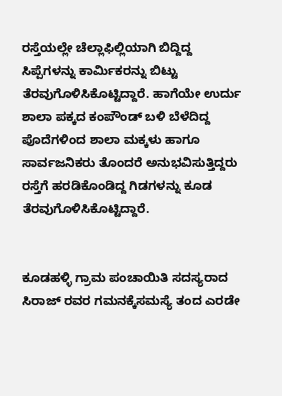ರಸ್ತೆಯಲ್ಲೇ ಚೆಲ್ಲಾಫಿಲ್ಲಿಯಾಗಿ ಬಿದ್ದಿದ್ದ ಸಿಪ್ಪೆಗಳನ್ನು ಕಾರ್ಮಿಕರನ್ನು ಬಿಟ್ಟು ತೆರವುಗೊಳಿಸಿಕೊಟ್ಟಿದ್ದಾರೆ. ಹಾಗೆಯೇ ಉರ್ದು ಶಾಲಾ ಪಕ್ಕದ ಕಂಪೌಂಡ್ ಬಳಿ ಬೆಳೆದಿದ್ದ ಪೊದೆಗಳಿಂದ ಶಾಲಾ ಮಕ್ಕಳು ಹಾಗೂ ಸಾರ್ವಜನಿಕರು ತೊಂದರೆ ಅನುಭವಿಸುತ್ತಿದ್ದರು ರಸ್ತೆಗೆ ಹರಡಿಕೊಂಡಿದ್ದ ಗಿಡಗಳನ್ನು ಕೂಡ ತೆರವುಗೊಳಿಸಿಕೊಟ್ಟಿದ್ದಾರೆ.


ಕೂಡಹಳ್ಳಿ ಗ್ರಾಮ ಪಂಚಾಯಿತಿ ಸದಸ್ಯರಾದ ಸಿರಾಜ್ ರವರ ಗಮನಕ್ಕೆಸಮಸ್ಯೆ ತಂದ ಎರಡೇ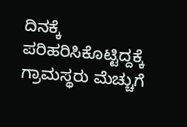ದಿನಕ್ಕೆ ಪರಿಹರಿಸಿಕೊಟ್ಟಿದ್ದಕ್ಕೆ ಗ್ರಾಮಸ್ಥರು ಮೆಚ್ಚುಗೆ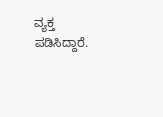ವ್ಯಕ್ತ ಪಡಿಸಿದ್ದಾರೆ.